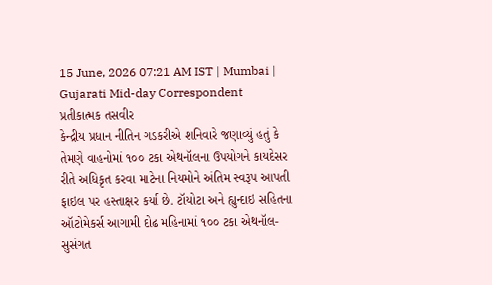15 June, 2026 07:21 AM IST | Mumbai | Gujarati Mid-day Correspondent
પ્રતીકાત્મક તસવીર
કેન્દ્રીય પ્રધાન નીતિન ગડકરીએ શનિવારે જણાવ્યું હતું કે તેમણે વાહનોમાં ૧૦૦ ટકા એથનૉલના ઉપયોગને કાયદેસર રીતે અધિકૃત કરવા માટેના નિયમોને અંતિમ સ્વરૂપ આપતી ફાઇલ પર હસ્તાક્ષર કર્યા છે. ટૉયોટા અને હ્યુન્દાઇ સહિતના ઑટોમેકર્સ આગામી દોઢ મહિનામાં ૧૦૦ ટકા એથનૉલ-સુસંગત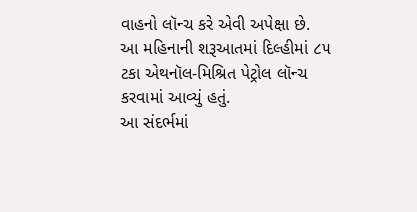વાહનો લૉન્ચ કરે એવી અપેક્ષા છે.
આ મહિનાની શરૂઆતમાં દિલ્હીમાં ૮૫ ટકા એથનૉલ-મિશ્રિત પેટ્રોલ લૉન્ચ કરવામાં આવ્યું હતું.
આ સંદર્ભમાં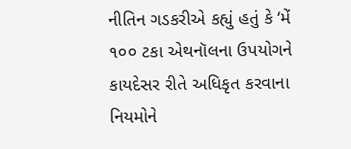નીતિન ગડકરીએ કહ્યું હતું કે ‘મેં ૧૦૦ ટકા એથનૉલના ઉપયોગને કાયદેસર રીતે અધિકૃત કરવાના નિયમોને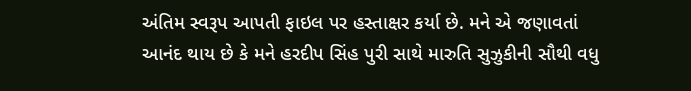અંતિમ સ્વરૂપ આપતી ફાઇલ પર હસ્તાક્ષર કર્યા છે. મને એ જણાવતાં આનંદ થાય છે કે મને હરદીપ સિંહ પુરી સાથે મારુતિ સુઝુકીની સૌથી વધુ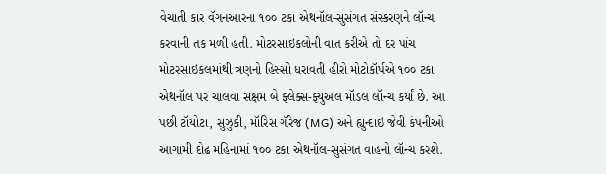વેચાતી કાર વૅગનઆરના ૧૦૦ ટકા એથનૉલ-સુસંગત સંસ્કરણને લૉન્ચ કરવાની તક મળી હતી. મોટરસાઇકલોની વાત કરીએ તો દર પાંચ મોટરસાઇકલમાંથી ત્રણનો હિસ્સો ધરાવતી હીરો મોટોકૉર્પએ ૧૦૦ ટકા એથનૉલ પર ચાલવા સક્ષમ બે ફ્લેક્સ-ફ્યુઅલ મૉડલ લૉન્ચ કર્યાં છે. આ પછી ટૉયોટા, સુઝુકી, મૉરિસ ગૅરેજ (MG) અને હ્યુન્દાઇ જેવી કંપનીઓ આગામી દોઢ મહિનામાં ૧૦૦ ટકા એથનૉલ-સુસંગત વાહનો લૉન્ચ કરશે.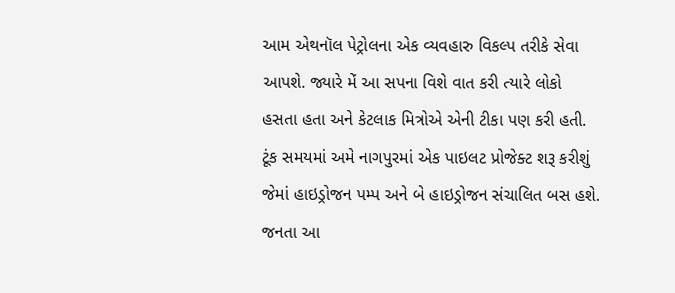આમ એથનૉલ પેટ્રોલના એક વ્યવહારુ વિકલ્પ તરીકે સેવા આપશે. જ્યારે મેં આ સપના વિશે વાત કરી ત્યારે લોકો હસતા હતા અને કેટલાક મિત્રોએ એની ટીકા પણ કરી હતી. ટૂંક સમયમાં અમે નાગપુરમાં એક પાઇલટ પ્રોજેક્ટ શરૂ કરીશું જેમાં હાઇડ્રોજન પમ્પ અને બે હાઇડ્રોજન સંચાલિત બસ હશે. જનતા આ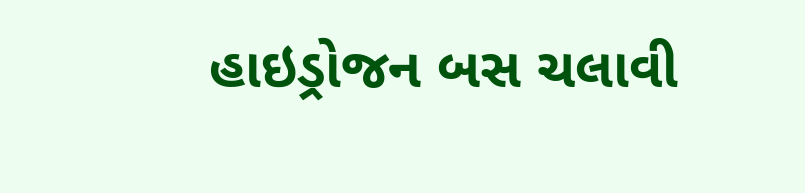હાઇડ્રોજન બસ ચલાવી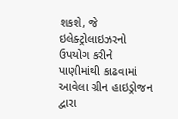શકશે, જે ઇલેક્ટ્રોલાઇઝરનો ઉપયોગ કરીને પાણીમાંથી કાઢવામાં આવેલા ગ્રીન હાઇડ્રોજન દ્વારા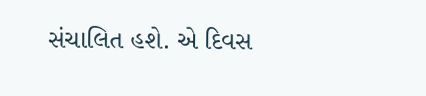સંચાલિત હશે. એ દિવસ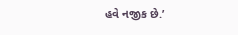હવે નજીક છે.’